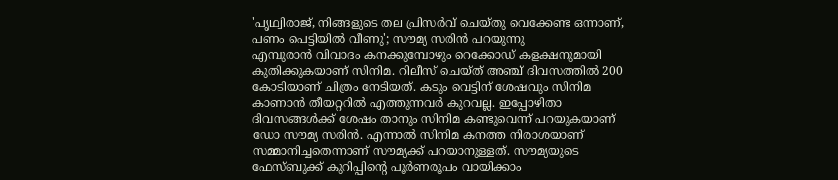'പൃഥ്വിരാജ്, നിങ്ങളുടെ തല പ്രിസർവ് ചെയ്തു വെക്കേണ്ട ഒന്നാണ്, പണം പെട്ടിയിൽ വീണു'; സൗമ്യ സരിൻ പറയുന്നു
എമ്പുരാൻ വിവാദം കനക്കുമ്പോഴും റെക്കോഡ് കളക്ഷനുമായി കുതിക്കുകയാണ് സിനിമ. റിലീസ് ചെയ്ത് അഞ്ച് ദിവസത്തിൽ 200 കോടിയാണ് ചിത്രം നേടിയത്. കടും വെട്ടിന് ശേഷവും സിനിമ കാണാൻ തീയറ്ററിൽ എത്തുന്നവർ കുറവല്ല. ഇപ്പോഴിതാ ദിവസങ്ങൾക്ക് ശേഷം താനും സിനിമ കണ്ടുവെന്ന് പറയുകയാണ് ഡോ സൗമ്യ സരിൻ. എന്നാൽ സിനിമ കനത്ത നിരാശയാണ് സമ്മാനിച്ചതെന്നാണ് സൗമ്യക്ക് പറയാനുള്ളത്. സൗമ്യയുടെ ഫേസ്ബുക്ക് കുറിപ്പിന്റെ പൂർണരൂപം വായിക്കാം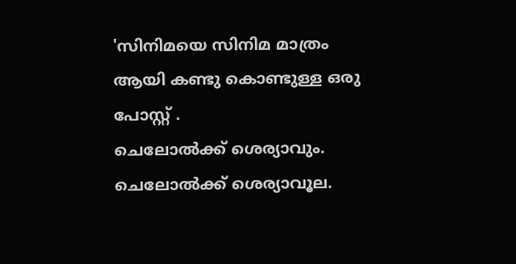'സിനിമയെ സിനിമ മാത്രം ആയി കണ്ടു കൊണ്ടുള്ള ഒരു പോസ്റ്റ് .
ചെലോൽക്ക് ശെര്യാവും. ചെലോൽക്ക് ശെര്യാവൂല.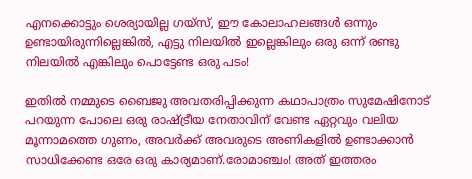എനക്കൊട്ടും ശെര്യായില്ല ഗയ്സ്, ഈ കോലാഹലങ്ങൾ ഒന്നും ഉണ്ടായിരുന്നില്ലെങ്കിൽ, എട്ടു നിലയിൽ ഇല്ലെങ്കിലും ഒരു ഒന്ന് രണ്ടു നിലയിൽ എങ്കിലും പൊട്ടേണ്ട ഒരു പടം!

ഇതിൽ നമ്മുടെ ബൈജു അവതരിപ്പിക്കുന്ന കഥാപാത്രം സുമേഷിനോട് പറയുന്ന പോലെ ഒരു രാഷ്ട്രീയ നേതാവിന് വേണ്ട ഏറ്റവും വലിയ മൂന്നാമത്തെ ഗുണം, അവർക്ക് അവരുടെ അണികളിൽ ഉണ്ടാക്കാൻ സാധിക്കേണ്ട ഒരേ ഒരു കാര്യമാണ്.രോമാഞ്ചം! അത് ഇത്തരം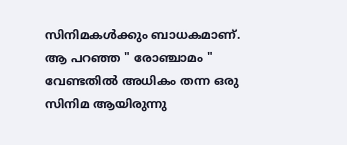സിനിമകൾക്കും ബാധകമാണ്.
ആ പറഞ്ഞ " രോഞ്ചാമം " വേണ്ടതിൽ അധികം തന്ന ഒരു സിനിമ ആയിരുന്നു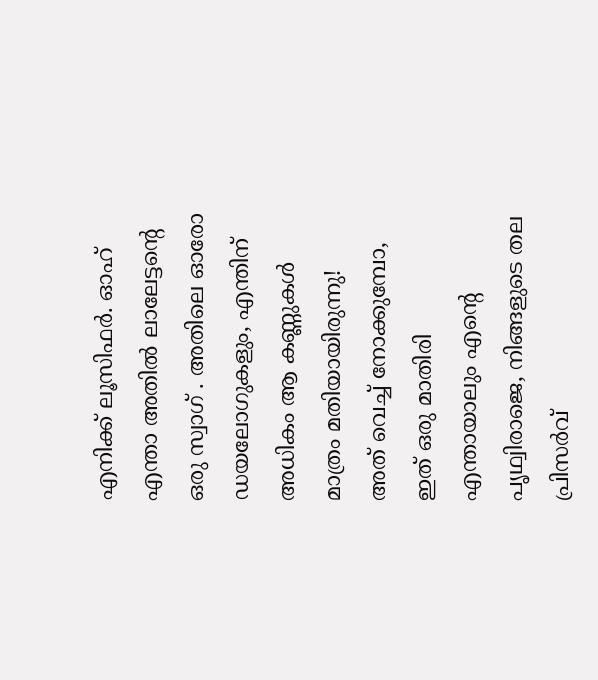എനിക്ക് ലൂസിഫർ. ഓഹ് എന്താ അതിൽ ലാലേട്ടന്റെ ഒരു സ്വാഗ് . അതിലെ ഓരോ ഡയലോഗുകളും, എന്തിന് അധികം ആ കണ്ണുകൾ മാത്രം മതിയായിരുന്നു!
അത് വെച്ച് നോക്കുമ്പോ, ഇത് ഒരു മാതിരി
എന്തായാലും എന്റെ പൃഥ്വിരാജെ, നിങ്ങളുടെ തല പ്രിസർവ്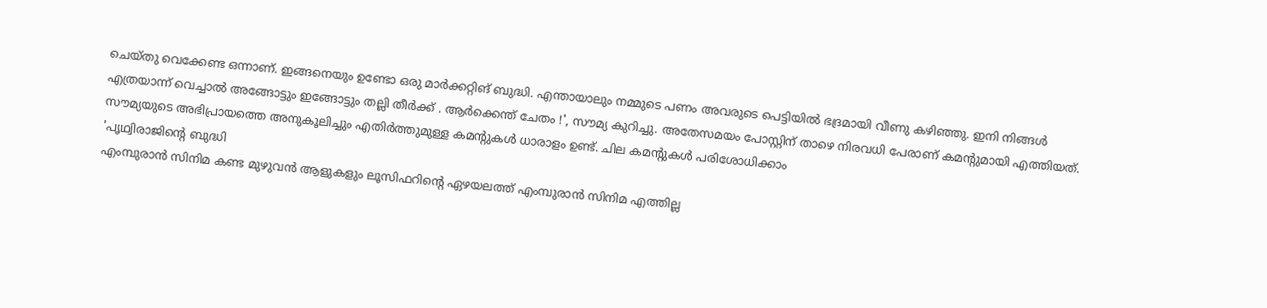ചെയ്തു വെക്കേണ്ട ഒന്നാണ്. ഇങ്ങനെയും ഉണ്ടോ ഒരു മാർക്കറ്റിങ് ബുദ്ധി. എന്തായാലും നമ്മുടെ പണം അവരുടെ പെട്ടിയിൽ ഭദ്രമായി വീണു കഴിഞ്ഞു. ഇനി നിങ്ങൾ എത്രയാന്ന് വെച്ചാൽ അങ്ങോട്ടും ഇങ്ങോട്ടും തല്ലി തീർക്ക് . ആർക്കെന്ത് ചേതം !', സൗമ്യ കുറിച്ചു. അതേസമയം പോസ്റ്റിന് താഴെ നിരവധി പേരാണ് കമന്റുമായി എത്തിയത്. സൗമ്യയുടെ അഭിപ്രായത്തെ അനുകൂലിച്ചും എതിർത്തുമുള്ള കമന്റുകൾ ധാരാളം ഉണ്ട്. ചില കമന്റുകൾ പരിശോധിക്കാം
'പൃഥ്വിരാജിന്റെ ബുദ്ധി
എംമ്പുരാൻ സിനിമ കണ്ട മുഴുവൻ ആളുകളും ലൂസിഫറിന്റെ ഏഴയലത്ത് എംമ്പുരാൻ സിനിമ എത്തില്ല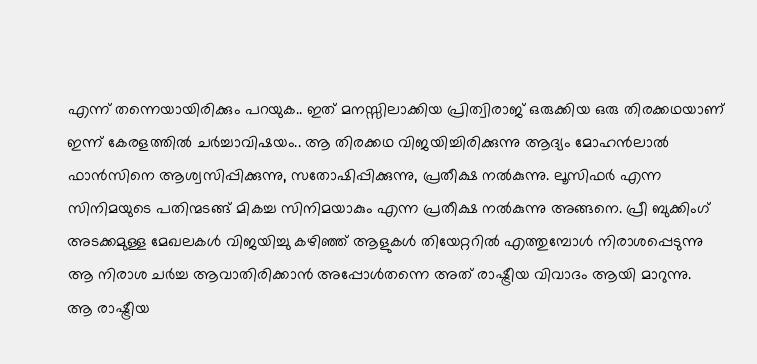എന്ന് തന്നെയായിരിക്കും പറയുക.. ഇത് മനസ്സിലാക്കിയ പ്രിത്വിരാജ് ഒരുക്കിയ ഒരു തിരക്കഥയാണ് ഇന്ന് കേരളത്തിൽ ചർച്ചാവിഷയം.. ആ തിരക്കഥ വിജയിച്ചിരിക്കുന്നു ആദ്യം മോഹൻലാൽ ഫാൻസിനെ ആശ്വസിപ്പിക്കുന്നു, സതോഷിപ്പിക്കുന്നു, പ്രതീക്ഷ നൽകുന്നു. ലൂസിഫർ എന്ന സിനിമയുടെ പതിന്മടങ്ങ് മികച്ച സിനിമയാകും എന്ന പ്രതീക്ഷ നൽകുന്നു അങ്ങനെ. പ്രീ ബുക്കിംഗ് അടക്കമുള്ള മേഖലകൾ വിജയിച്ചു കഴിഞ്ഞ് ആളുകൾ തിയേറ്ററിൽ എത്തുമ്പോൾ നിരാശപ്പെടുന്നു ആ നിരാശ ചർച്ച ആവാതിരിക്കാൻ അപ്പോൾതന്നെ അത് രാഷ്ട്രീയ വിവാദം ആയി മാറുന്നു.
ആ രാഷ്ട്രീയ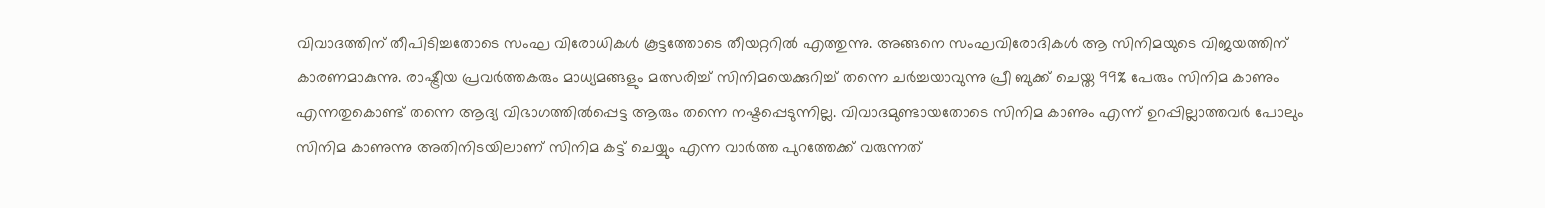വിവാദത്തിന് തീപിടിച്ചതോടെ സംഘ വിരോധികൾ കൂട്ടത്തോടെ തീയറ്ററിൽ എത്തുന്നു. അങ്ങനെ സംഘവിരോദികൾ ആ സിനിമയുടെ വിജയത്തിന് കാരണമാകുന്നു. രാഷ്ട്രീയ പ്രവർത്തകരും മാധ്യമങ്ങളും മത്സരിച്ച് സിനിമയെക്കുറിച്ച് തന്നെ ചർച്ചയാവുന്നു പ്രീ ബുക്ക് ചെയ്ത 99% പേരും സിനിമ കാണും എന്നതുകൊണ്ട് തന്നെ ആദ്യ വിഭാഗത്തിൽപ്പെട്ട ആരും തന്നെ നഷ്ടപ്പെടുന്നില്ല. വിവാദമുണ്ടായതോടെ സിനിമ കാണും എന്ന് ഉറപ്പില്ലാത്തവർ പോലും സിനിമ കാണുന്നു അതിനിടയിലാണ് സിനിമ കട്ട് ചെയ്യും എന്ന വാർത്ത പുറത്തേക്ക് വരുന്നത്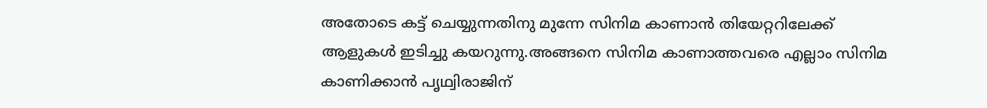അതോടെ കട്ട് ചെയ്യുന്നതിനു മുന്നേ സിനിമ കാണാൻ തിയേറ്ററിലേക്ക് ആളുകൾ ഇടിച്ചു കയറുന്നു.അങ്ങനെ സിനിമ കാണാത്തവരെ എല്ലാം സിനിമ കാണിക്കാൻ പൃഥ്വിരാജിന്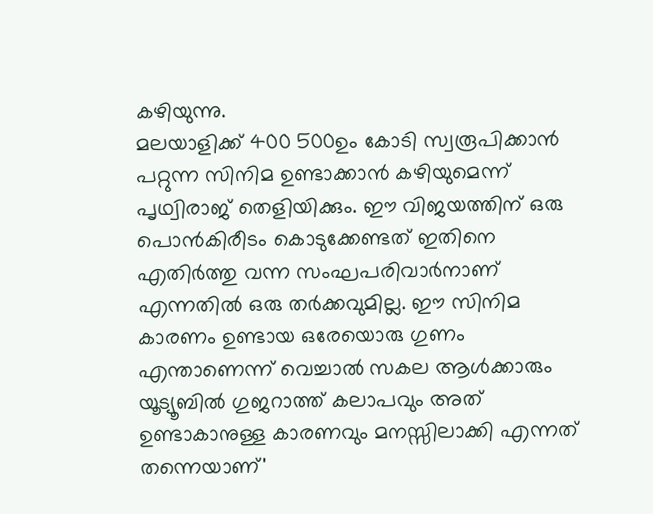കഴിയുന്നു.
മലയാളിക്ക് 400 500ഉം കോടി സ്വരൂപിക്കാൻ പറ്റുന്ന സിനിമ ഉണ്ടാക്കാൻ കഴിയുമെന്ന് പൃഥ്വിരാജ് തെളിയിക്കും. ഈ വിജയത്തിന് ഒരു പൊൻകിരീടം കൊടുക്കേണ്ടത് ഇതിനെ എതിർത്തു വന്ന സംഘപരിവാർനാണ് എന്നതിൽ ഒരു തർക്കവുമില്ല. ഈ സിനിമ കാരണം ഉണ്ടായ ഒരേയൊരു ഗുണം എന്താണെന്ന് വെച്ചാൽ സകല ആൾക്കാരും യൂട്യൂബിൽ ഗുജറാത്ത് കലാപവും അത് ഉണ്ടാകാനുള്ള കാരണവും മനസ്സിലാക്കി എന്നത് തന്നെയാണ്'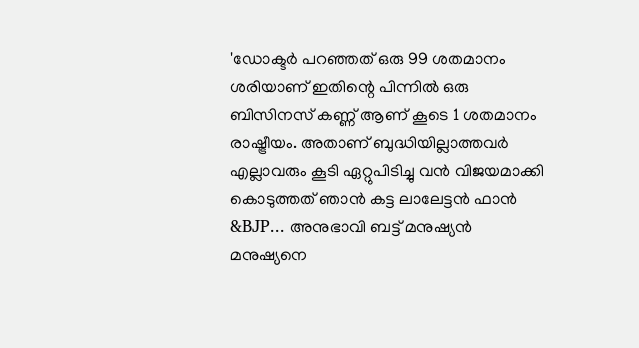'ഡോക്ടർ പറഞ്ഞത് ഒരു 99 ശതമാനം ശരിയാണ് ഇതിന്റെ പിന്നിൽ ഒരു ബിസിനസ് കണ്ണ് ആണ് കൂടെ 1 ശതമാനം രാഷ്ട്രീയം. അതാണ് ബുദ്ധിയില്ലാത്തവർ എല്ലാവരും കൂടി ഏറ്റുപിടിച്ചു വൻ വിജയമാക്കി കൊടുത്തത് ഞാൻ കട്ട ലാലേട്ടൻ ഫാൻ &BJP... അനുഭാവി ബട്ട് മനുഷ്യൻ മനുഷ്യനെ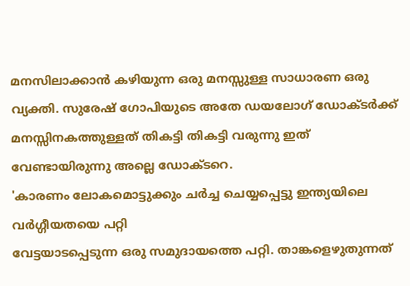മനസിലാക്കാൻ കഴിയുന്ന ഒരു മനസ്സുള്ള സാധാരണ ഒരു വ്യക്തി. സുരേഷ് ഗോപിയുടെ അതേ ഡയലോഗ് ഡോക്ടർക്ക് മനസ്സിനകത്തുള്ളത് തികട്ടി തികട്ടി വരുന്നു ഇത് വേണ്ടായിരുന്നു അല്ലെ ഡോക്ടറെ.
'കാരണം ലോകമൊട്ടുക്കും ചർച്ച ചെയ്യപ്പെട്ടു ഇന്ത്യയിലെ വർഗ്ഗീയതയെ പറ്റി
വേട്ടയാടപ്പെടുന്ന ഒരു സമുദായത്തെ പറ്റി. താങ്കളെഴുതുന്നത്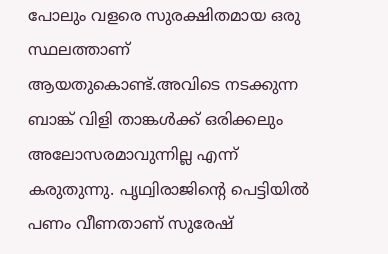പോലും വളരെ സുരക്ഷിതമായ ഒരു സ്ഥലത്താണ് ആയതുകൊണ്ട്.അവിടെ നടക്കുന്ന ബാങ്ക് വിളി താങ്കൾക്ക് ഒരിക്കലും അലോസരമാവുന്നില്ല എന്ന് കരുതുന്നു. പൃഥ്വിരാജിന്റെ പെട്ടിയിൽ പണം വീണതാണ് സുരേഷ്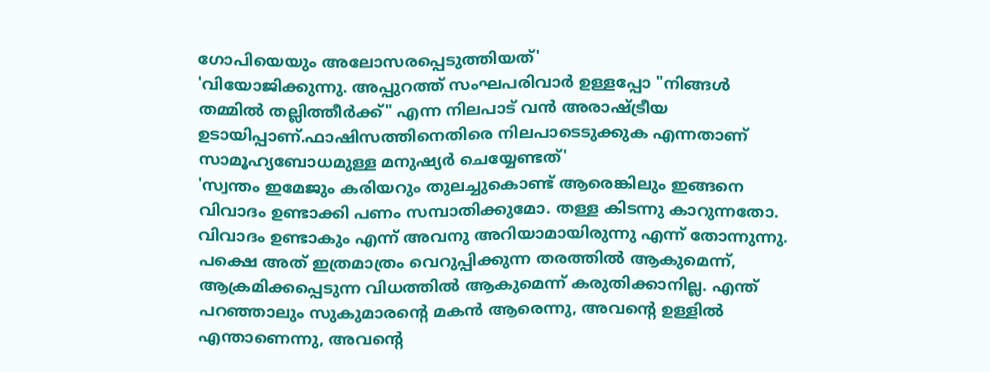ഗോപിയെയും അലോസരപ്പെടുത്തിയത്'
'വിയോജിക്കുന്നു. അപ്പുറത്ത് സംഘപരിവാർ ഉള്ളപ്പോ "നിങ്ങൾ തമ്മിൽ തല്ലിത്തീർക്ക്" എന്ന നിലപാട് വൻ അരാഷ്ട്രീയ ഉടായിപ്പാണ്.ഫാഷിസത്തിനെതിരെ നിലപാടെടുക്കുക എന്നതാണ് സാമൂഹ്യബോധമുള്ള മനുഷ്യർ ചെയ്യേണ്ടത്'
'സ്വന്തം ഇമേജും കരിയറും തുലച്ചുകൊണ്ട് ആരെങ്കിലും ഇങ്ങനെ വിവാദം ഉണ്ടാക്കി പണം സമ്പാതിക്കുമോ. തള്ള കിടന്നു കാറുന്നതോ. വിവാദം ഉണ്ടാകും എന്ന് അവനു അറിയാമായിരുന്നു എന്ന് തോന്നുന്നു. പക്ഷെ അത് ഇത്രമാത്രം വെറുപ്പിക്കുന്ന തരത്തിൽ ആകുമെന്ന്, ആക്രമിക്കപ്പെടുന്ന വിധത്തിൽ ആകുമെന്ന് കരുതിക്കാനില്ല. എന്ത് പറഞ്ഞാലും സുകുമാരന്റെ മകൻ ആരെന്നു, അവന്റെ ഉള്ളിൽ എന്താണെന്നു, അവന്റെ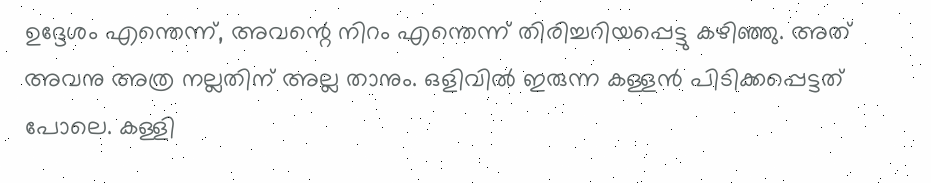ഉദ്ദേശം എന്തെന്ന്, അവന്റെ നിറം എന്തെന്ന് തിരിച്ചറിയപ്പെട്ടു കഴിഞ്ഞു. അത് അവനു അത്ര നല്ലതിന് അല്ല താനും. ഒളിവിൽ ഇരുന്ന കള്ളൻ പിടിക്കപ്പെട്ടത് പോലെ. കള്ളി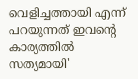വെളിച്ചത്തായി എന്ന് പറയുന്നത് ഇവന്റെ കാര്യത്തിൽ സത്യമായി'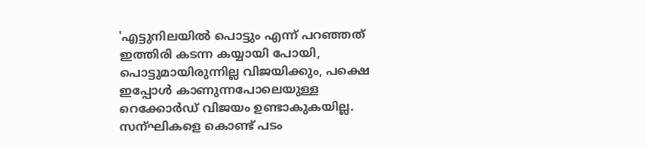'എട്ടുനിലയിൽ പൊട്ടും എന്ന് പറഞ്ഞത് ഇത്തിരി കടന്ന കയ്യായി പോയി, പൊട്ടുമായിരുന്നില്ല വിജയിക്കും, പക്ഷെ ഇപ്പോൾ കാണുന്നപോലെയുള്ള റെക്കോർഡ് വിജയം ഉണ്ടാകുകയില്ല. സന്ഘികളെ കൊണ്ട് പടം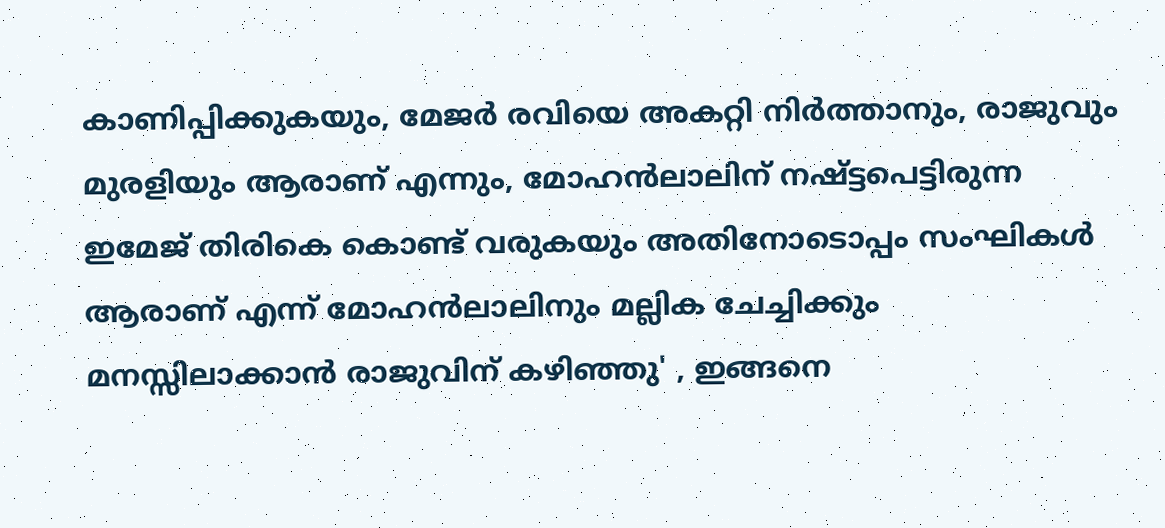കാണിപ്പിക്കുകയും, മേജർ രവിയെ അകറ്റി നിർത്താനും, രാജുവും മുരളിയും ആരാണ് എന്നും, മോഹൻലാലിന് നഷ്ട്ടപെട്ടിരുന്ന ഇമേജ് തിരികെ കൊണ്ട് വരുകയും അതിനോടൊപ്പം സംഘികൾ ആരാണ് എന്ന് മോഹൻലാലിനും മല്ലിക ചേച്ചിക്കും മനസ്സിലാക്കാൻ രാജുവിന് കഴിഞ്ഞു' , ഇങ്ങനെ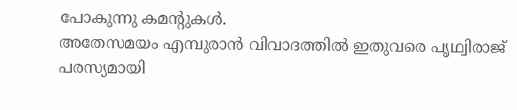പോകുന്നു കമന്റുകൾ.
അതേസമയം എമ്പുരാൻ വിവാദത്തിൽ ഇതുവരെ പൃഥ്വിരാജ് പരസ്യമായി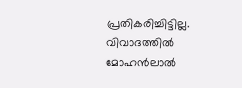പ്രതികരിച്ചിട്ടില്ല. വിവാദത്തിൽ മോഹൻലാൽ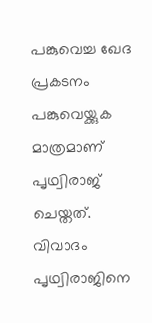പങ്കുവെച്ച ഖേദ പ്രകടനം പങ്കുവെയ്ക്കുക മാത്രമാണ് പൃഥ്വിരാജ് ചെയ്തത്. വിവാദം പൃഥ്വിരാജിനെ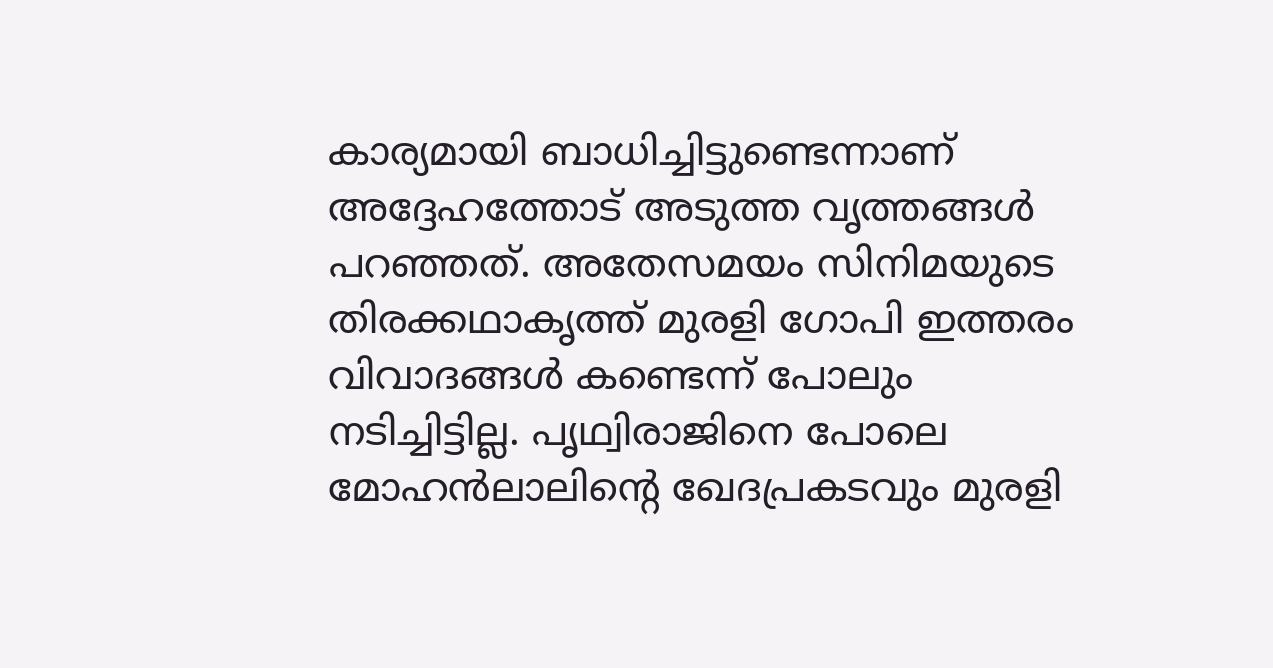കാര്യമായി ബാധിച്ചിട്ടുണ്ടെന്നാണ് അദ്ദേഹത്തോട് അടുത്ത വൃത്തങ്ങൾ പറഞ്ഞത്. അതേസമയം സിനിമയുടെ തിരക്കഥാകൃത്ത് മുരളി ഗോപി ഇത്തരം വിവാദങ്ങൾ കണ്ടെന്ന് പോലും നടിച്ചിട്ടില്ല. പൃഥ്വിരാജിനെ പോലെ മോഹൻലാലിന്റെ ഖേദപ്രകടവും മുരളി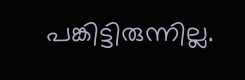പങ്കിട്ടിരുന്നില്ല.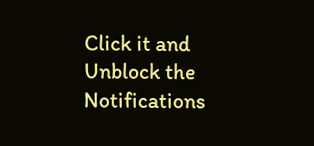Click it and Unblock the Notifications